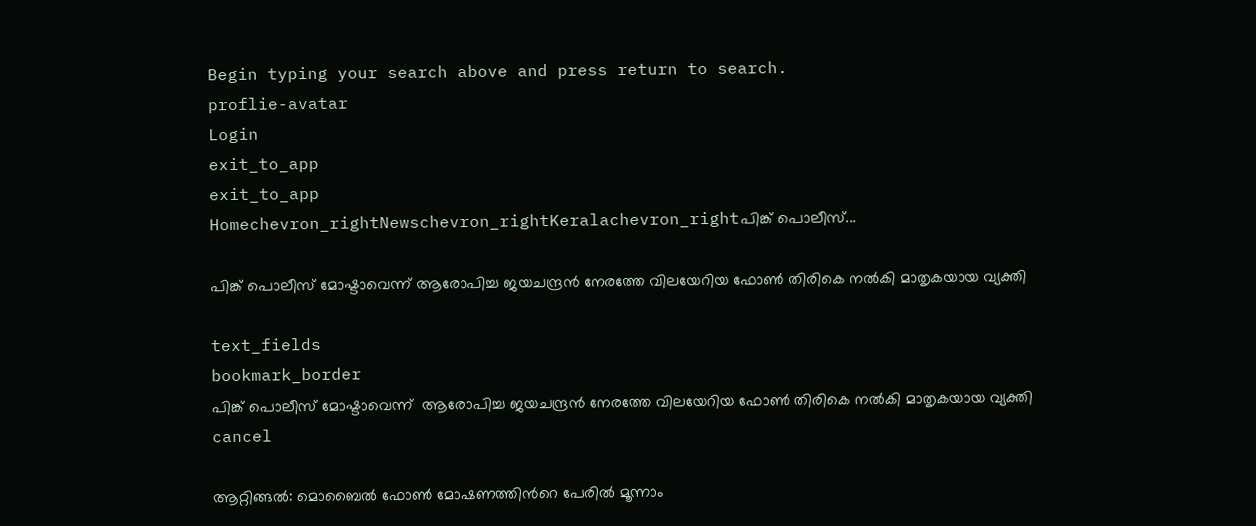Begin typing your search above and press return to search.
proflie-avatar
Login
exit_to_app
exit_to_app
Homechevron_rightNewschevron_rightKeralachevron_rightപിങ്ക് പൊലീസ്...

പിങ്ക് പൊലീസ് മോഷ്ടാവെന്ന് ആരോപിച്ച ജയചന്ദ്രൻ നേരത്തേ വിലയേറിയ ഫോൺ തിരികെ നൽകി മാതൃകയായ വ്യക്തി

text_fields
bookmark_border
പിങ്ക് പൊലീസ് മോഷ്ടാവെന്ന്  ആരോപിച്ച ജയചന്ദ്രൻ നേരത്തേ വിലയേറിയ ഫോൺ തിരികെ നൽകി മാതൃകയായ വ്യക്തി
cancel

ആറ്റിങ്ങൽ: മൊബൈൽ ഫോൺ മോഷണത്തിന്‍റെ പേരിൽ മൂന്നാം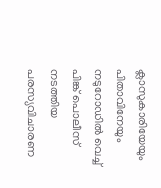ക്ലാസുകാരിയേയും പിതാവിനേയും നടുറോഡിൽ വെച്ച് പിങ്ക് പൊലീസ് നടത്തിയ പരസ്യവിചാരണ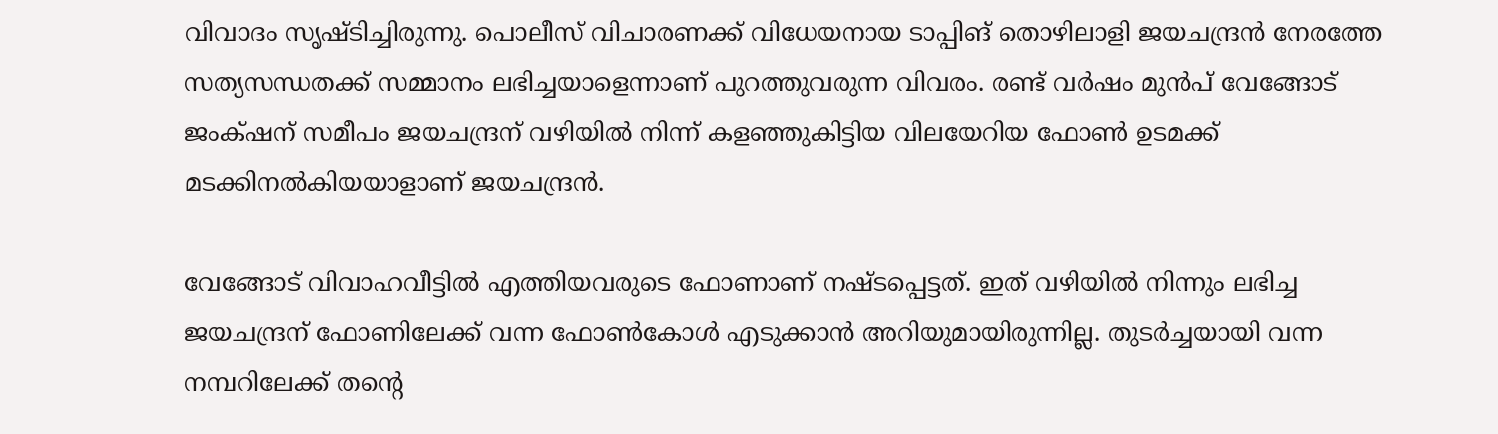വിവാദം സൃഷ്ടിച്ചിരുന്നു. പൊലീസ് വിചാരണക്ക് വിധേയനായ ടാപ്പിങ് തൊഴിലാളി ജയചന്ദ്രൻ നേരത്തേ സത്യസന്ധതക്ക് സമ്മാനം ലഭിച്ചയാളെന്നാണ് പുറത്തുവരുന്ന വിവരം. രണ്ട് വർഷം മുൻപ് വേങ്ങോട് ജംക്‌ഷന് സമീപം ജയചന്ദ്രന് വഴിയിൽ നിന്ന് കളഞ്ഞുകിട്ടിയ വിലയേറിയ ഫോൺ ഉടമക്ക് മടക്കിനൽകിയയാളാണ് ജയചന്ദ്രൻ.

വേങ്ങോട് വിവാഹവീട്ടിൽ എത്തിയവരുടെ ഫോണാണ് നഷ്ടപ്പെട്ടത്. ഇത് വഴിയിൽ നിന്നും ലഭിച്ച ജയചന്ദ്രന് ഫോണിലേക്ക് വന്ന ഫോൺകോൾ എടുക്കാൻ അറിയുമായിരുന്നില്ല. തുടർച്ചയായി വന്ന നമ്പറിലേക്ക് തന്‍റെ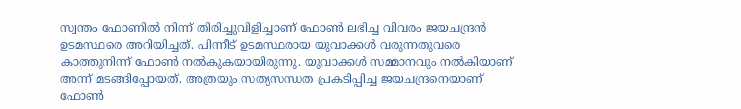സ്വന്തം ഫോണിൽ നിന്ന് തിരിച്ചുവിളിച്ചാണ് ഫോൺ ലഭിച്ച വിവരം ജയചന്ദ്രൻ ഉടമസ്ഥരെ അറിയിച്ചത്. പിന്നീട് ഉടമസ്ഥരായ യുവാക്കൾ വരുന്നതുവരെ കാത്തുനിന്ന് ഫോൺ നൽകുകയായിരുന്നു. യുവാക്കൾ സമ്മാനവും നൽകിയാണ് അന്ന് മടങ്ങിപ്പോയത്. അത്രയും സത്യസന്ധത പ്രകടിപ്പിച്ച ജയചന്ദ്രനെയാണ് ഫോൺ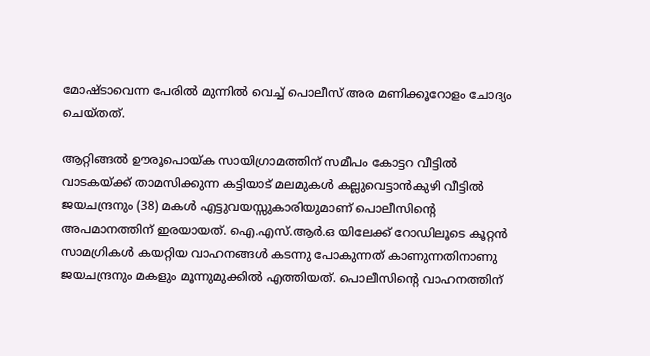മോഷ്ടാവെന്ന പേരിൽ മുന്നിൽ വെച്ച് പൊലീസ് അര മണിക്കൂറോളം ചോദ്യം ചെയ്തത്.

ആറ്റിങ്ങൽ ഊരൂപൊയ്ക സായിഗ്രാമത്തിന് സമീപം കോട്ടറ വീട്ടിൽ വാടകയ്ക്ക് താമസിക്കുന്ന കട്ടിയാട് മലമുകൾ കല്ലുവെട്ടാൻകുഴി വീട്ടിൽ ജയചന്ദ്രനും (38) മകൾ എട്ടുവയസ്സുകാരിയുമാണ് പൊലീസിന്റെ അപമാനത്തിന് ഇരയായത്. ഐ.എസ്.ആർ.ഒ യിലേക്ക് റോഡിലൂടെ കൂറ്റൻ സാമഗ്രികൾ കയറ്റിയ വാഹനങ്ങൾ കടന്നു പോകുന്നത് കാണുന്നതിനാണു ജയചന്ദ്രനും മകളും മൂന്നുമുക്കിൽ എത്തിയത്. പൊലീസിന്റെ വാഹനത്തിന്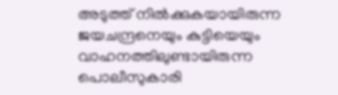അടുത്ത് നിൽക്കുകയായിരുന്ന ജയചന്ദ്രനെയും കുട്ടിയെയും വാഹനത്തിലുണ്ടായിരുന്ന പൊലീസുകാരി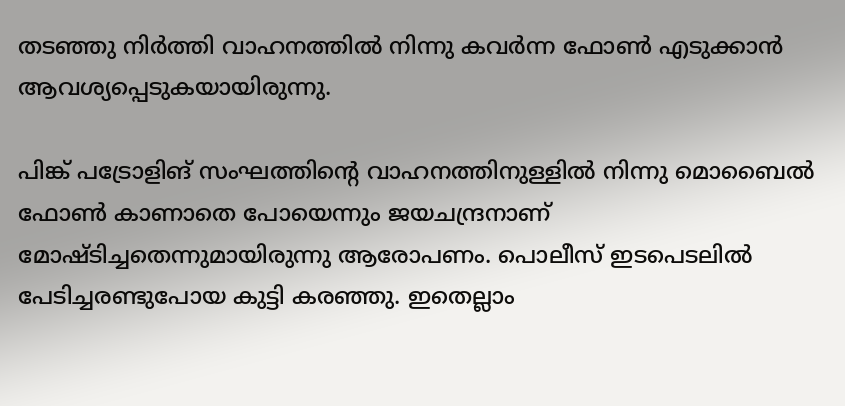തടഞ്ഞു നിർത്തി വാഹനത്തിൽ നിന്നു കവർന്ന ഫോൺ എടുക്കാൻ ആവശ്യപ്പെടുകയായിരുന്നു.

പിങ്ക് പട്രോളിങ് സംഘത്തിന്റെ വാഹനത്തിനുള്ളിൽ നിന്നു മൊബൈൽ ഫോൺ കാണാതെ പോയെന്നും ജയചന്ദ്രനാണ് മോഷ്ടിച്ചതെന്നുമായിരുന്നു ആരോപണം. പൊലീസ് ഇടപെടലിൽ പേടിച്ചരണ്ടുപോയ കുട്ടി കരഞ്ഞു. ഇതെല്ലാം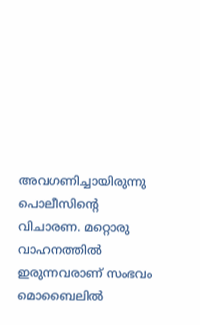അവഗണിച്ചായിരുന്നു പൊലീസിന്‍റെ വിചാരണ. മറ്റൊരു വാഹനത്തിൽ ഇരുന്നവരാണ് സംഭവം മൊബൈലിൽ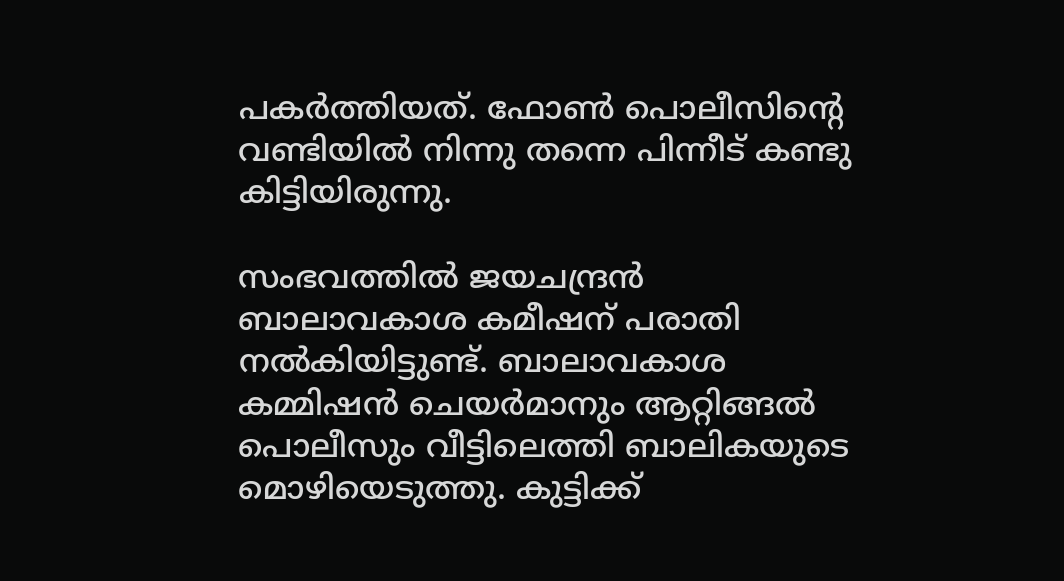പകർത്തിയത്. ഫോൺ പൊലീസിന്‍റെ വണ്ടിയിൽ നിന്നു തന്നെ പിന്നീട് കണ്ടു കിട്ടിയിരുന്നു.

സംഭവത്തിൽ ജയചന്ദ്രൻ ബാലാവകാശ കമീഷന് പരാതി നൽകിയിട്ടുണ്ട്. ബാലാവകാശ കമ്മിഷൻ ചെയർമാനും ആറ്റിങ്ങൽ പൊലീസും വീട്ടിലെത്തി ബാലികയുടെ മൊഴിയെടുത്തു. കുട്ടിക്ക്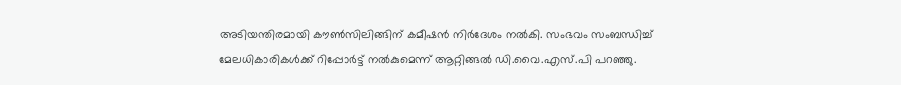അടിയന്തിരമായി കൗൺസിലിങ്ങിന് കമീഷൻ നിർദേശം നൽകി. സംഭവം സംബന്ധിച്ച് മേലധികാരികൾക്ക് റിപ്പോർട്ട് നൽകുമെന്ന് ആറ്റിങ്ങൽ ഡി.വൈ.എസ്.പി പറഞ്ഞു.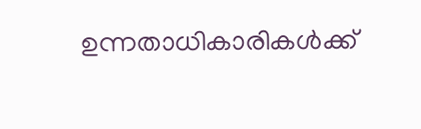ഉന്നതാധികാരികൾക്ക്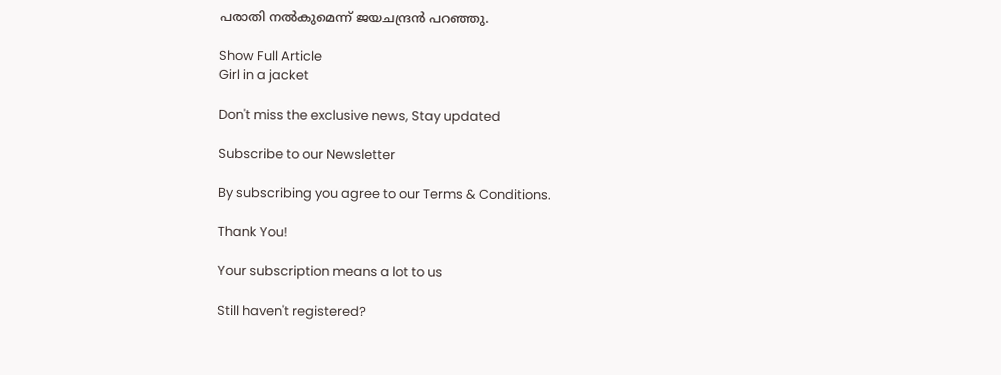പരാതി നൽകുമെന്ന് ജയചന്ദ്രൻ പറഞ്ഞു.

Show Full Article
Girl in a jacket

Don't miss the exclusive news, Stay updated

Subscribe to our Newsletter

By subscribing you agree to our Terms & Conditions.

Thank You!

Your subscription means a lot to us

Still haven't registered?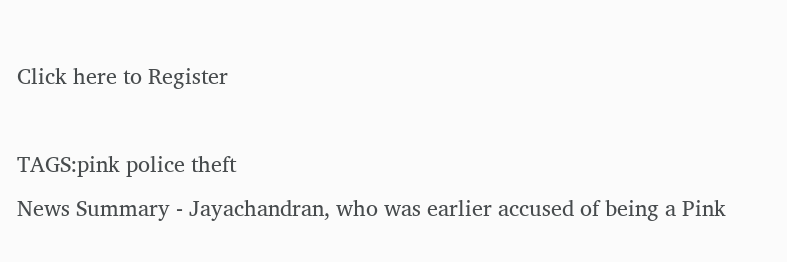Click here to Register

TAGS:pink police theft
News Summary - Jayachandran, who was earlier accused of being a Pink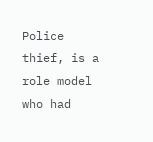Police thief, is a role model who had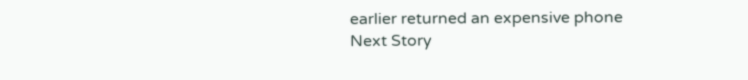earlier returned an expensive phone
Next Story